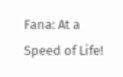Fana: At a Speed of Life!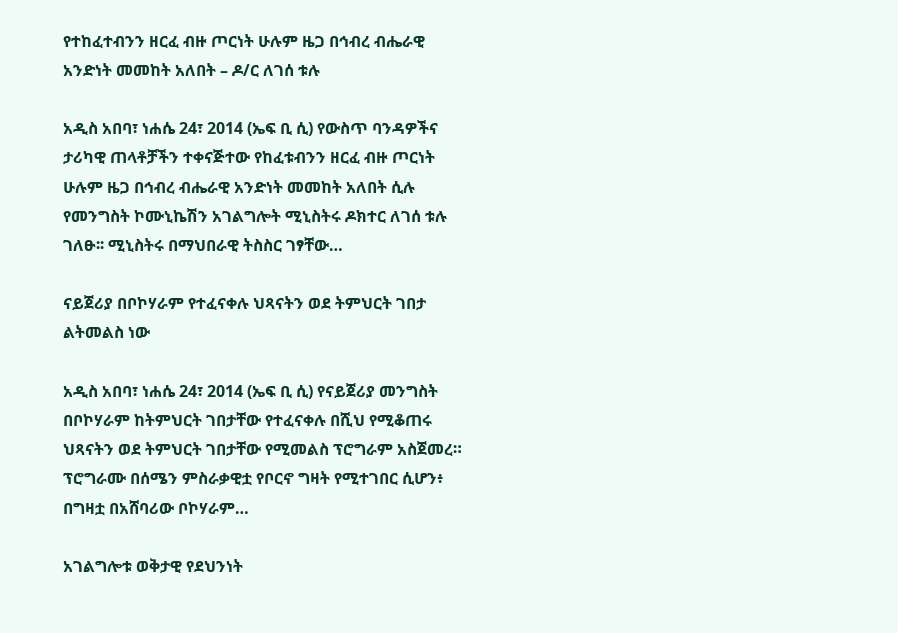የተከፈተብንን ዘርፈ ብዙ ጦርነት ሁሉም ዜጋ በኅብረ ብሔራዊ አንድነት መመከት አለበት – ዶ/ር ለገሰ ቱሉ

አዲስ አበባ፣ ነሐሴ 24፣ 2014 (ኤፍ ቢ ሲ) የውስጥ ባንዳዎችና ታሪካዊ ጠላቶቻችን ተቀናጅተው የከፈቱብንን ዘርፈ ብዙ ጦርነት ሁሉም ዜጋ በኅብረ ብሔራዊ አንድነት መመከት አለበት ሲሉ የመንግስት ኮሙኒኬሽን አገልግሎት ሚኒስትሩ ዶክተር ለገሰ ቱሉ ገለፁ፡፡ ሚኒስትሩ በማህበራዊ ትስስር ገፃቸው…

ናይጀሪያ በቦኮሃራም የተፈናቀሉ ህጻናትን ወደ ትምህርት ገበታ ልትመልስ ነው

አዲስ አበባ፣ ነሐሴ 24፣ 2014 (ኤፍ ቢ ሲ) የናይጀሪያ መንግስት በቦኮሃራም ከትምህርት ገበታቸው የተፈናቀሉ በሺህ የሚቆጠሩ ህጻናትን ወደ ትምህርት ገበታቸው የሚመልስ ፕሮግራም አስጀመረ። ፕሮግራሙ በሰሜን ምስራቃዊቷ የቦርኖ ግዛት የሚተገበር ሲሆን፥ በግዛቷ በአሸባሪው ቦኮሃራም…

አገልግሎቱ ወቅታዊ የደህንነት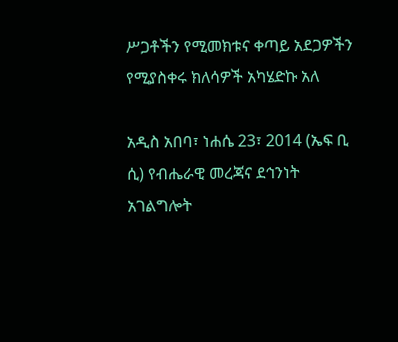ሥጋቶችን የሚመክቱና ቀጣይ አደጋዎችን የሚያስቀሩ ክለሳዎች አካሄድኩ አለ

አዲስ አበባ፣ ነሐሴ 23፣ 2014 (ኤፍ ቢ ሲ) የብሔራዊ መረጃና ደኅንነት አገልግሎት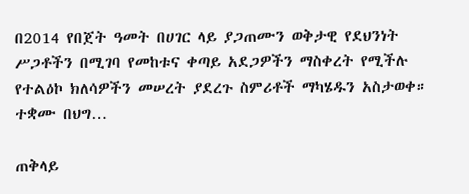በ2014 የበጀት ዓመት በሀገር ላይ ያጋጠሙን ወቅታዊ የደህንነት ሥጋቶችን በሚገባ የመከቱና ቀጣይ አደጋዎችን ማስቀረት የሚችሉ የተልዕኮ ክለሳዎችን መሠረት ያደረጉ ስምሪቶች ማካሄዱን አስታወቀ። ተቋሙ በህግ…

ጠቅላይ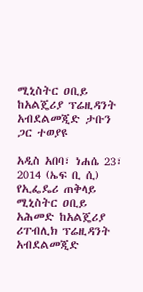ሚኒስትር ዐቢይ ከአልጄሪያ ፕሬዚዳንት አብደልመጂድ ታቡን ጋር ተወያዩ

አዲስ አበባ፣ ነሐሴ 23፣ 2014 (ኤፍ ቢ ሲ) የኢፌዴሪ ጠቅላይ ሚኒስትር ዐቢይ አሕመድ ከአልጄሪያ ሪፐብሊክ ፕሬዚዳንት አብደልመጂድ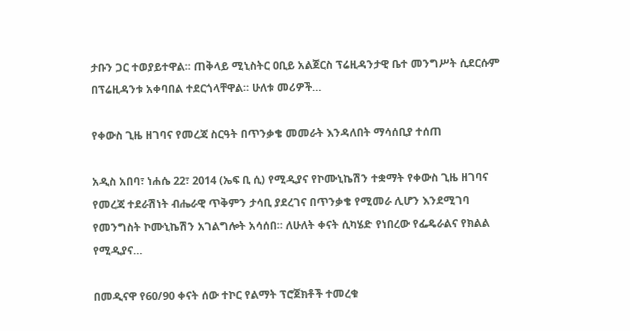ታቡን ጋር ተወያይተዋል፡፡ ጠቅላይ ሚኒስትር ዐቢይ አልጀርስ ፕሬዚዳንታዊ ቤተ መንግሥት ሲደርሱም በፕሬዚዳንቱ አቀባበል ተደርጎላቸዋል። ሁለቱ መሪዎች…

የቀውስ ጊዜ ዘገባና የመረጃ ስርዓት በጥንቃቄ መመራት እንዳለበት ማሳሰቢያ ተሰጠ

አዲስ አበባ፣ ነሐሴ 22፣ 2014 (ኤፍ ቢ ሲ) የሚዲያና የኮሙኒኬሽን ተቋማት የቀውስ ጊዜ ዘገባና የመረጃ ተደራሽነት ብሔራዊ ጥቅምን ታሳቢ ያደረገና በጥንቃቄ የሚመራ ሊሆን እንደሚገባ የመንግስት ኮሙኒኬሽን አገልግሎት አሳሰበ። ለሁለት ቀናት ሲካሄድ የነበረው የፌዴራልና የክልል የሚዲያና…

በመዲናዋ የ60/90 ቀናት ሰው ተኮር የልማት ፕሮጀክቶች ተመረቁ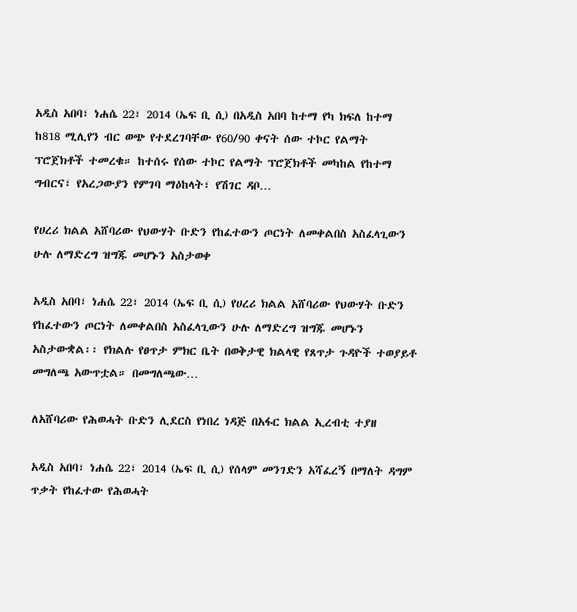አዲስ አበባ፣ ነሐሴ 22፣ 2014 (ኤፍ ቢ ሲ) በአዲስ አበባ ከተማ የካ ክፍለ ከተማ ከ818 ሚሊየን ብር ወጭ የተደረገባቸው የ60/90 ቀናት ሰው ተኮር የልማት ፕሮጀክቶች ተመረቁ። ከተሰሩ የሰው ተኮር የልማት ፕሮጀክቶች መካከል የከተማ ግብርና፣ የአረጋውያን የምገባ ማዕከላት፣ የሽገር ዳቦ…

የሀረሪ ክልል አሸባሪው የህውሃት ቡድን የከፈተውን ጦርነት ለመቀልበስ አስፈላጊውን ሁሉ ለማድረግ ዝግጁ መሆኑን አስታወቀ

አዲስ አበባ፣ ነሐሴ 22፣ 2014 (ኤፍ ቢ ሲ) የሀረሪ ክልል አሸባሪው የህውሃት ቡድን የከፈተውን ጦርነት ለመቀልበስ አስፈላጊውን ሁሉ ለማድረግ ዝግጁ መሆኑን አስታውቋል፡፡ የክልሉ የፀጥታ ምክር ቤት በወቅታዊ ክልላዊ የጸጥታ ጉዳዮች ተወያይቶ መግለጫ አውጥቷል። በመግለጫው…

ለአሸባሪው የሕወሓት ቡድን ሊደርስ የነበረ ነዳጅ በአፋር ክልል ኢረብቲ ተያዘ

አዲስ አበባ፣ ነሐሴ 22፣ 2014 (ኤፍ ቢ ሲ) የሰላም መንገድን አሻፈረኝ በማለት ዳግም ጥቃት የከፈተው የሕወሓት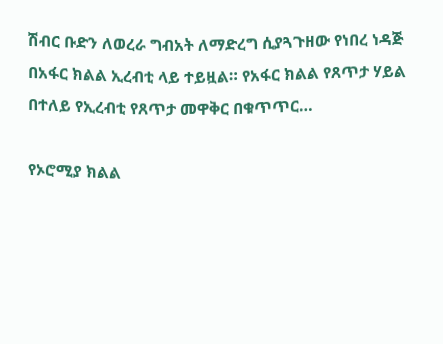ሽብር ቡድን ለወረራ ግብአት ለማድረግ ሲያጓጉዘው የነበረ ነዳጅ በአፋር ክልል ኢረብቲ ላይ ተይዟል። የአፋር ክልል የጸጥታ ሃይል በተለይ የኢረብቲ የጸጥታ መዋቅር በቁጥጥር…

የኦሮሚያ ክልል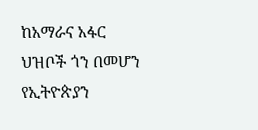ከአማራና አፋር ህዝቦች ጎን በመሆን የኢትዮጵያን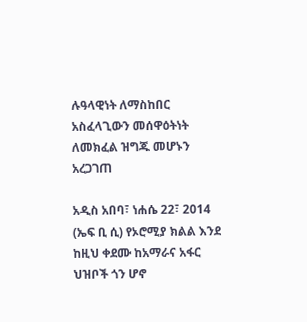ሉዓላዊነት ለማስከበር አስፈላጊውን መሰዋዕትነት ለመክፈል ዝግጁ መሆኑን አረጋገጠ

አዲስ አበባ፣ ነሐሴ 22፣ 2014 (ኤፍ ቢ ሲ) የኦሮሚያ ክልል እንደ ከዚህ ቀደሙ ከአማራና አፋር ህዝቦች ጎን ሆኖ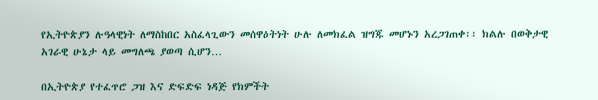የኢትዮጵያን ሉዓላዊነት ለማስከበር አስፈላጊውን መሰዋዕትነት ሁሉ ለመክፈል ዝግጁ መሆኑን አረጋገጠቀ፡፡ ክልሉ በወቅታዊ አገራዊ ሁኔታ ላይ መግለጫ ያወጣ ሲሆን…

በኢትዮጵያ የተፈጥሮ ጋዝ እና ድፍድፍ ነዳጅ የክምችት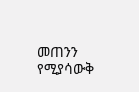መጠንን የሚያሳውቅ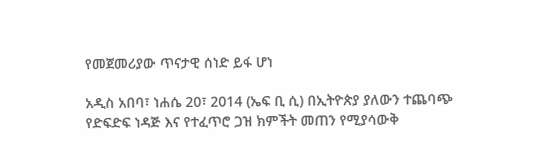የመጀመሪያው ጥናታዊ ሰነድ ይፋ ሆነ

አዲስ አበባ፣ ነሐሴ 20፣ 2014 (ኤፍ ቢ ሲ) በኢትዮጵያ ያለውን ተጨባጭ የድፍድፍ ነዳጅ እና የተፈጥሮ ጋዝ ክምችት መጠን የሚያሳውቅ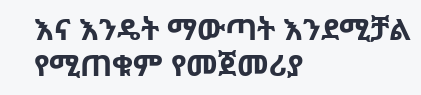እና እንዴት ማውጣት እንደሚቻል የሚጠቁም የመጀመሪያ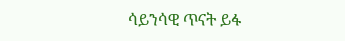ሳይንሳዊ ጥናት ይፋ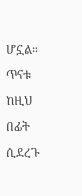ሆኗል። ጥናቱ ከዚህ በፊት ሲደረጉ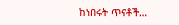ከነበሩት ጥናቶች…